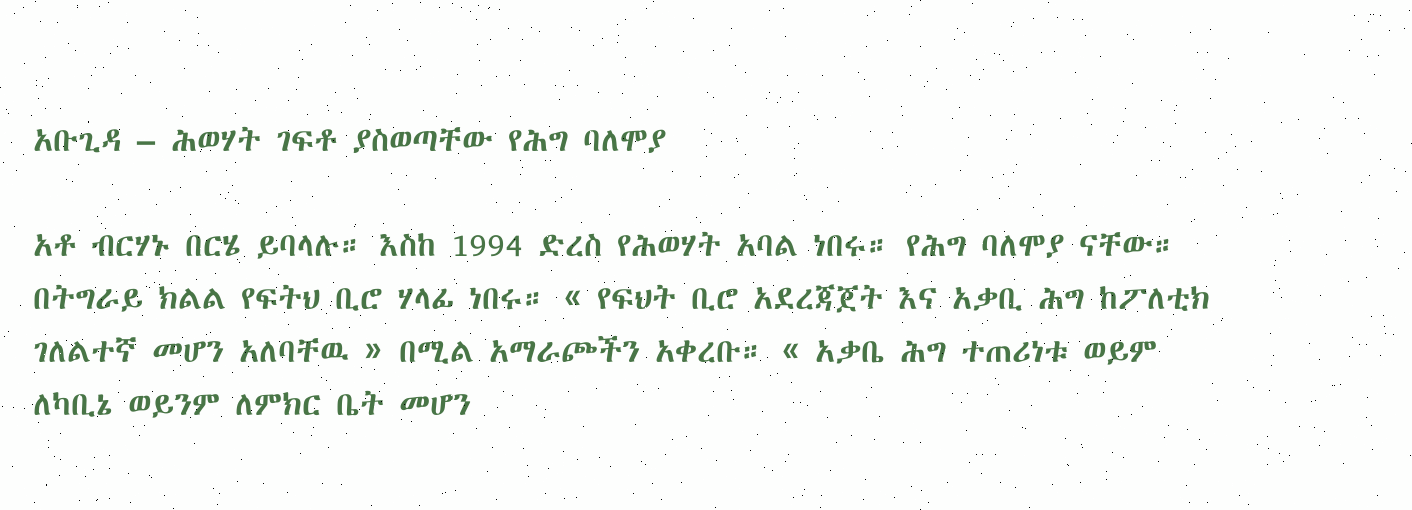አቡጊዳ – ሕወሃት ገፍቶ ያስወጣቸው የሕግ ባለሞያ

አቶ ብርሃኑ በርሄ ይባላሉ። እስከ 1994 ድረስ የሕወሃት አባል ነበሩ። የሕግ ባለሞያ ናቸው። በትግራይ ክልል የፍትህ ቢሮ ሃላፊ ነበሩ። « የፍህት ቢሮ አደረጃጀት እና አቃቢ ሕግ ከፖለቲክ ገለልተኛ መሆን አለባቸዉ » በሚል አማራጮችን አቀረቡ። « አቃቤ ሕግ ተጠሪነቱ ወይም ለካቢኔ ወይንም ለምክር ቤት መሆን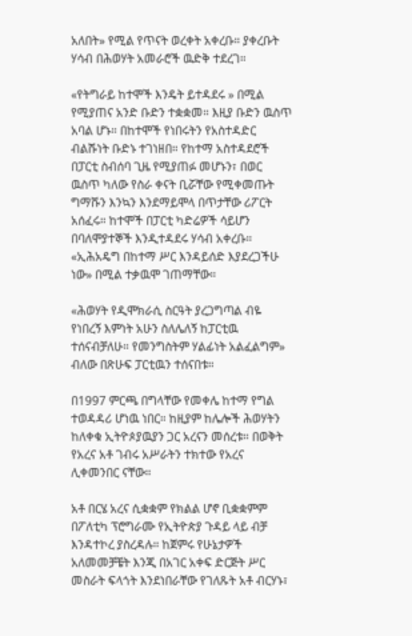አለበት» የሚል የጥናት ወረቀት አቀረቡ። ያቀረቡት ሃሳብ በሕወሃት አመራሮች ዉድቅ ተደረገ።

«የትግራይ ከተሞች እንዴት ይተዳደሩ » በሚል የሚያጠና አንድ ቡድን ተቋቋመ። እዚያ ቡድን ዉስጥ አባል ሆኑ። በከተሞች የነበሩትን የአስተዳድር ብልሹነት ቡድኑ ተገነዘበ። የከተማ አስተዳደሮች በፓርቲ ስብሰባ ጊዜ የሚያጠፉ መሆኑን፣ በወር ዉስጥ ካለው የስራ ቀናት ቢሯቸው የሚቀመጡት ግማሹን እንኳን እንደማይሞላ በጥታቸው ሪፖርት አሰፈሩ። ከተሞች በፓርቲ ካድሬዎች ሳይሆን በባለሞያተኞች እንዲተዳደሩ ሃሳብ አቀረቡ። «ኢሕአዴግ በከተማ ሥር እንዳይሰድ እያደረጋችሁ ነው» በሚል ተቃዉሞ ገጠማቸው።

«ሕወሃት የዲሞክራሲ ስርዓት ያረጋግጣል ብዬ የነበረኝ እምነት አሁን ስለሌለኝ ከፓርቲዉ ተሰናብቻለሁ። የመንግስትም ሃልፊነት አልፈልግም» ብለው በጽሁፍ ፓርቲዉን ተሰናበቱ።

በ1997 ምርጫ በግላቸው የመቀሌ ከተማ የግል ተወዳዳሪ ሆነዉ ነበር። ከዚያም ከሌሎች ሕወሃትን ከለቀቁ ኢትዮጶያዉያን ጋር አረናን መሰረቱ። በወቅት የአረና አቶ ገብሩ አሥራትን ተክተው የአረና ሊቀመንበር ናቸው።

አቶ በርሄ አረና ሲቋቋም የክልል ሆኖ ቢቋቋምም በፖለቲካ ፕሮግራሙ የኢትዮጵያ ጉዳይ ላይ ብቻ እንዳተኮረ ያስረዳሉ። ከጀምሩ የሁኔታዎች አለመመቻቼት እንጂ በአገር አቀፍ ድርጅት ሥር መስራት ፍላጎት እንደነበራቸው የገለጹት አቶ ብርሃኑ፣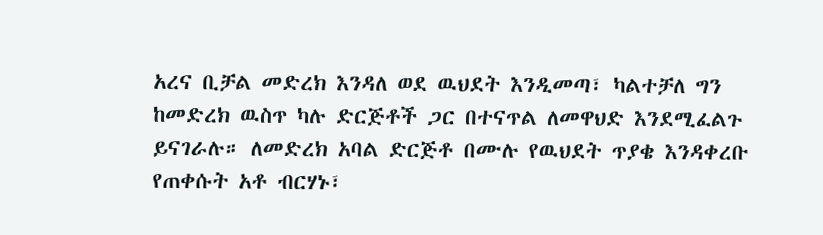አረና ቢቻል መድረክ እንዳለ ወደ ዉህደት እንዲመጣ፣ ካልተቻለ ግን ከመድረክ ዉስጥ ካሉ ድርጅቶች ጋር በተናጥል ለመዋህድ እንደሚፈልጉ ይናገራሉ። ለመድረክ አባል ድርጅቶ በሙሉ የዉህደት ጥያቄ እንዳቀረቡ የጠቀሱት አቶ ብርሃኑ፣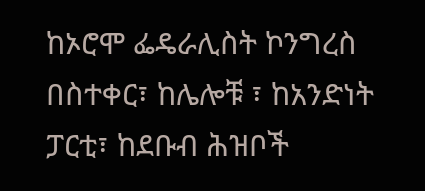ከኦሮሞ ፌዴራሊስት ኮንግረስ በስተቀር፣ ከሌሎቹ ፣ ከአንድነት ፓርቲ፣ ከደቡብ ሕዝቦች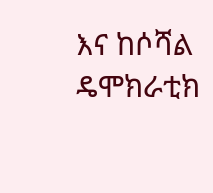እና ከሶሻል ዴሞክራቲክ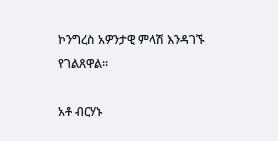ኮንግረስ አዎንታዊ ምላሽ እንዳገኙ የገልጸዋል።

አቶ ብርሃኑ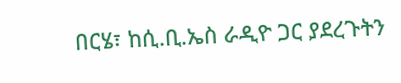በርሄ፣ ከሲ.ቢ.ኤስ ራዲዮ ጋር ያደረጉትን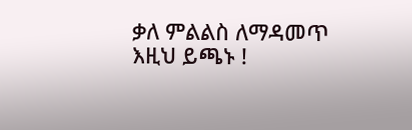ቃለ ምልልስ ለማዳመጥ እዚህ ይጫኑ !